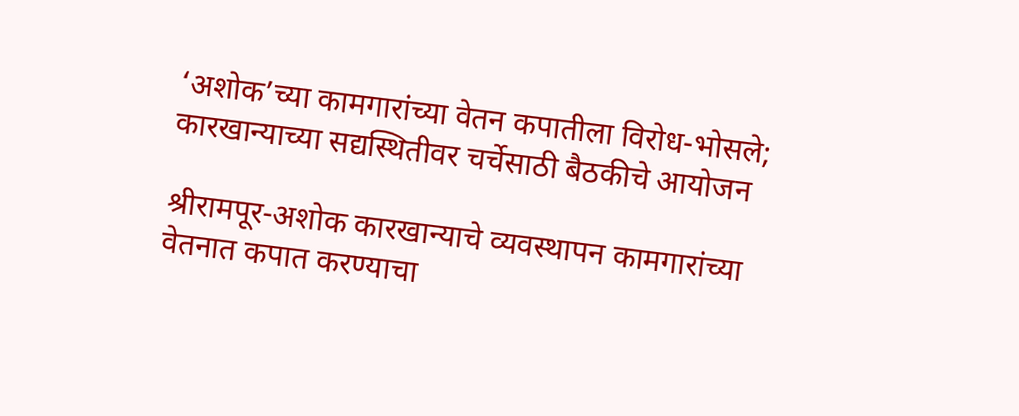‘अशोक’च्या कामगारांच्या वेतन कपातीला विरोध-भोसले; कारखान्याच्या सद्यस्थितीवर चर्चेसाठी बैठकीचे आयोजन

श्रीरामपूर-अशोक कारखान्याचे व्यवस्थापन कामगारांच्या वेतनात कपात करण्याचा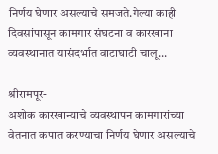निर्णय घेणार असल्याचे समजते.गेल्या काही दिवसांपासून कामगार संघटना व कारखाना व्यवस्थानात यासंदर्भात वाटाघाटी चालू...

श्रीरामपूर-
अशोक कारखान्याचे व्यवस्थापन कामगारांच्या वेतनात कपात करण्याचा निर्णय घेणार असल्याचे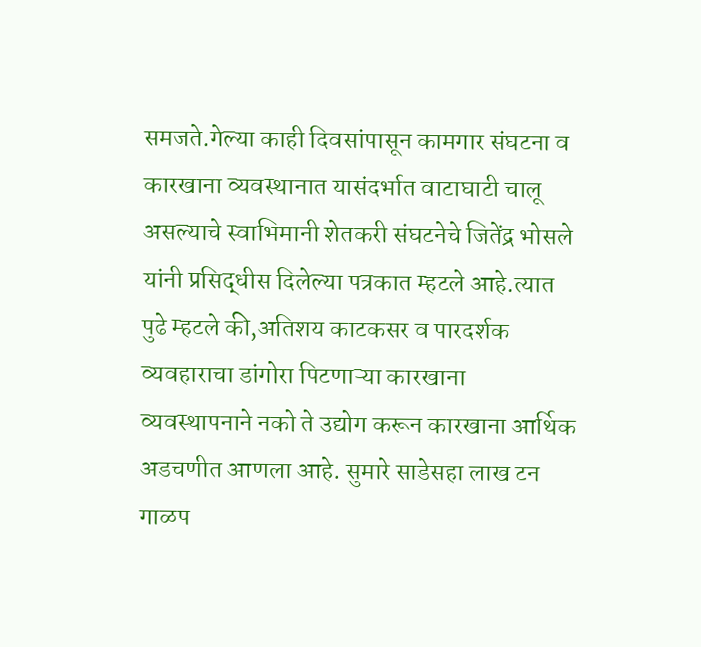समजते.गेल्या काही दिवसांपासून कामगार संघटना व कारखाना व्यवस्थानात यासंदर्भात वाटाघाटी चालू असल्याचे स्वाभिमानी शेतकरी संघटनेचे जितेंद्र भोसले यांनी प्रसिद्धीस दिलेल्या पत्रकात म्हटले आहे.त्यात पुढे म्हटले की,अतिशय काटकसर व पारदर्शक व्यवहाराचा डांगोरा पिटणाऱ्या कारखाना व्यवस्थापनाने नको ते उद्योग करून कारखाना आर्थिक अडचणीत आणला आहे. सुमारे साडेसहा लाख टन गाळप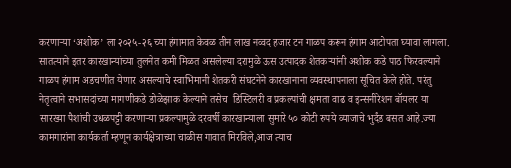करणाऱ्या ‘अशोक’ ला २०२५-२६ च्या हंगामात केवळ तीन लाख नव्वद हजार टन गाळप करून हंगाम आटोपता घ्यावा लागला. सातत्याने इतर कारखान्यांच्या तुलनेत कमी मिळत असलेल्या दरामुळे ऊस उत्पादक शेतकऱ्यांनी अशोक कडे पाठ फिरवल्याने गाळप हंगाम अडचणीत येणार असल्याचे स्वाभिमानी शेतकरी संघटनेने कारखानाना व्यवस्थापनाला सूचित केले होते. परंतु नेतृत्वाने सभासदांच्या मागणीकडे डोळेझाक केल्याने तसेच  डिस्टिलरी व प्रकल्पांची क्षमता वाढ व इन्सनीरेशन बॉयलर या सारख्या पैशांची उधळपट्टी करणाऱ्या प्रकल्पामुळे दरवर्षी कारखान्याला सुमारे ५० कोटी रुपये व्याजाचे भुर्दंड बसत आहे.ज्या कामगारांना कार्यकर्ता म्हणून कार्यक्षेत्राच्या चाळीस गावात मिरविले,आज त्याच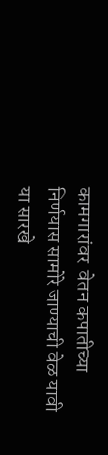कामगारांवर  वेतन कपातीच्या निर्णयास सामोरे जाण्याची वेळ यावी या सारखे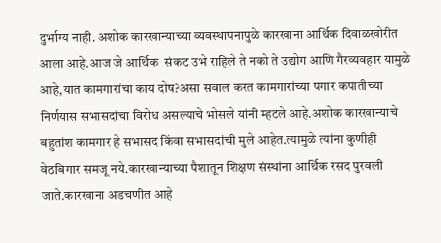दुर्भाग्य नाही. अशोक कारखान्याच्या व्यवस्थापनापुळे कारखाना आर्थिक दिवाळखोरीत आला आहे.आज जे आर्थिक  संकट उभे राहिले ते नको ते उद्योग आणि गैरव्यवहार यामुळे आहे,यात कामगारांचा काय दोष?असा सवाल करत कामगारांच्या पगार कपातीच्या निर्णयास सभासदांचा विरोध असल्याचे भोसले यांनी म्हटले आहे.अशोक कारखान्याचे बहुतांश कामगार हे सभासद किंवा सभासदांची मुले आहेत.त्यामुळे त्यांना कुणीही वेठबिगार समजू नये.कारखान्याच्या पैशातून शिक्षण संस्थांना आर्थिक रसद पुरवली जाते.कारखाना अडचणीत आहे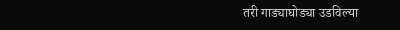तरी गाड्याघोड्या उडविल्या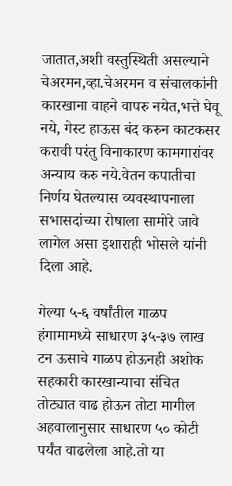जातात,अशी वस्तुस्थिती असल्याने चेअरमन,व्हा.चेअरमन व संचालकांनी कारखाना वाहने वापरु नयेत,भत्ते घेवू नये, गेस्ट हाऊस बंद करुन काटकसर करावी परंतु विनाकारण कामगारांवर अन्याय करु नये.वेतन कपातीचा निर्णय घेतल्यास व्यवस्थापनाला सभासदांच्या रोषाला सामोरे जावे लागेल असा इशाराही भोसले यांनी दिला आहे.

गेल्या ५-६ वर्षांतील गाळप हंगामामध्ये साधारण ३५-३७ लाख टन ऊसाचे गाळप होऊनही अशोक सहकारी कारखान्याचा संचित तोट्यात वाढ होऊन तोटा मागील अहवालानुसार साधारण ५० कोटी पर्यंत वाढलेला आहे.तो या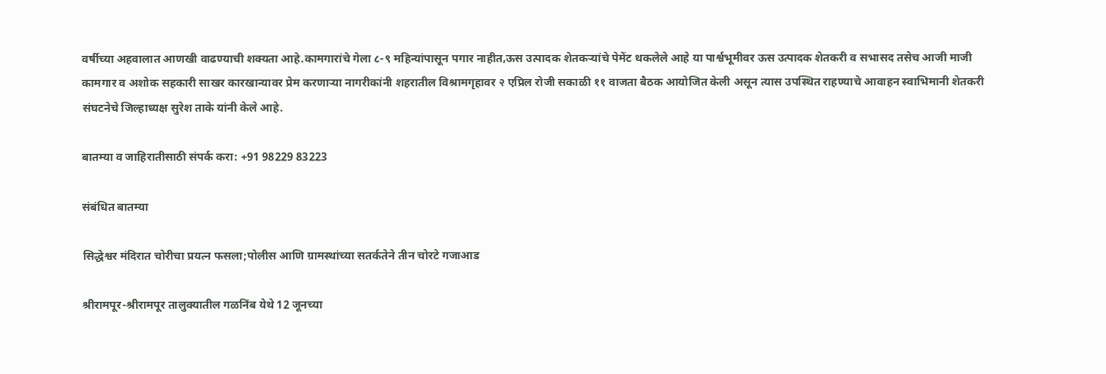वर्षीच्या अहवालात आणखी वाढण्याची शक्यता आहे.कामगारांचे गेला ८-९ महिन्यांपासून पगार नाहीत,ऊस उत्पादक शेतकऱ्यांचे पेमेंट थकलेले आहे या पार्श्वभूमीवर ऊस उत्पादक शेतकरी व सभासद तसेच आजी माजी कामगार व अशोक सहकारी साखर कारखान्यावर प्रेम करणार्‍या नागरीकांनी शहरातील विश्रामगृहावर २ एप्रिल रोजी सकाळी ११ वाजता बैठक आयोजित केली असून त्यास उपस्थित राहण्याचे आवाहन स्वाभिमानी शेतकरी संघटनेचे जिल्हाध्यक्ष सुरेश ताके यांनी केले आहे.

बातम्या व जाहिरातीसाठी संपर्क करा: +91 98229 83223

संबंधित बातम्या

सिद्धेश्वर मंदिरात चोरीचा प्रयत्न फसला;पोलीस आणि ग्रामस्थांच्या सतर्कतेने तीन चोरटे गजाआड

श्रीरामपूर-श्रीरामपूर तालुक्यातील गळनिंब येथे 12 जूनच्या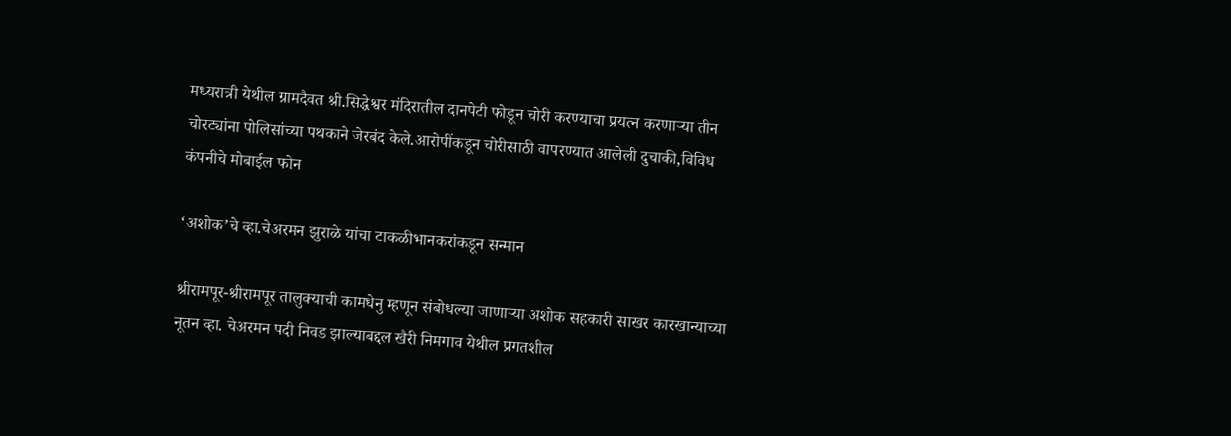मध्यरात्री येथील ग्रामदैवत श्री.सिद्धेश्वर मंदिरातील दानपेटी फोडून चोरी करण्याचा प्रयत्न करणाऱ्या तीन चोरट्यांना पोलिसांच्या पथकाने जेरबंद केले.आरोपींकडून चोरीसाठी वापरण्यात आलेली दुचाकी,विविध कंपनीचे मोबाईल फोन

‘अशोक’चे व्हा.चेअरमन झुराळे यांचा टाकळीभानकरांकडून सन्मान

श्रीरामपूर-श्रीरामपूर तालुक्याची कामधेनु म्हणून संबोधल्या जाणाऱ्या अशोक सहकारी साखर कारखान्याच्या नूतन व्हा. चेअरमन पदी निवड झाल्याबद्दल खैरी निमगाव येथील प्रगतशील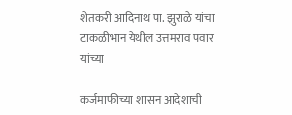शेतकरी आदिनाथ पा. झुराळे यांचा टाकळीभान येथील उत्तमराव पवार यांच्या

कर्जमाफीच्या शासन आदेशाची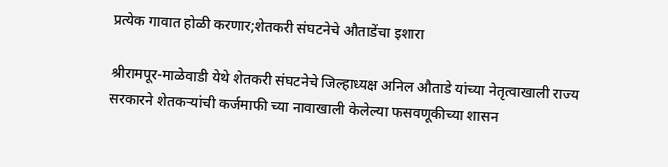प्रत्येक गावात होळी करणार;शेतकरी संघटनेचे औताडेंचा इशारा

श्रीरामपूर-माळेवाडी येथे शेतकरी संघटनेचे जिल्हाध्यक्ष अनिल औताडे यांच्या नेतृत्वाखाली राज्य सरकारने शेतकऱ्यांची कर्जमाफी च्या नावाखाली केलेल्या फसवणूकीच्या शासन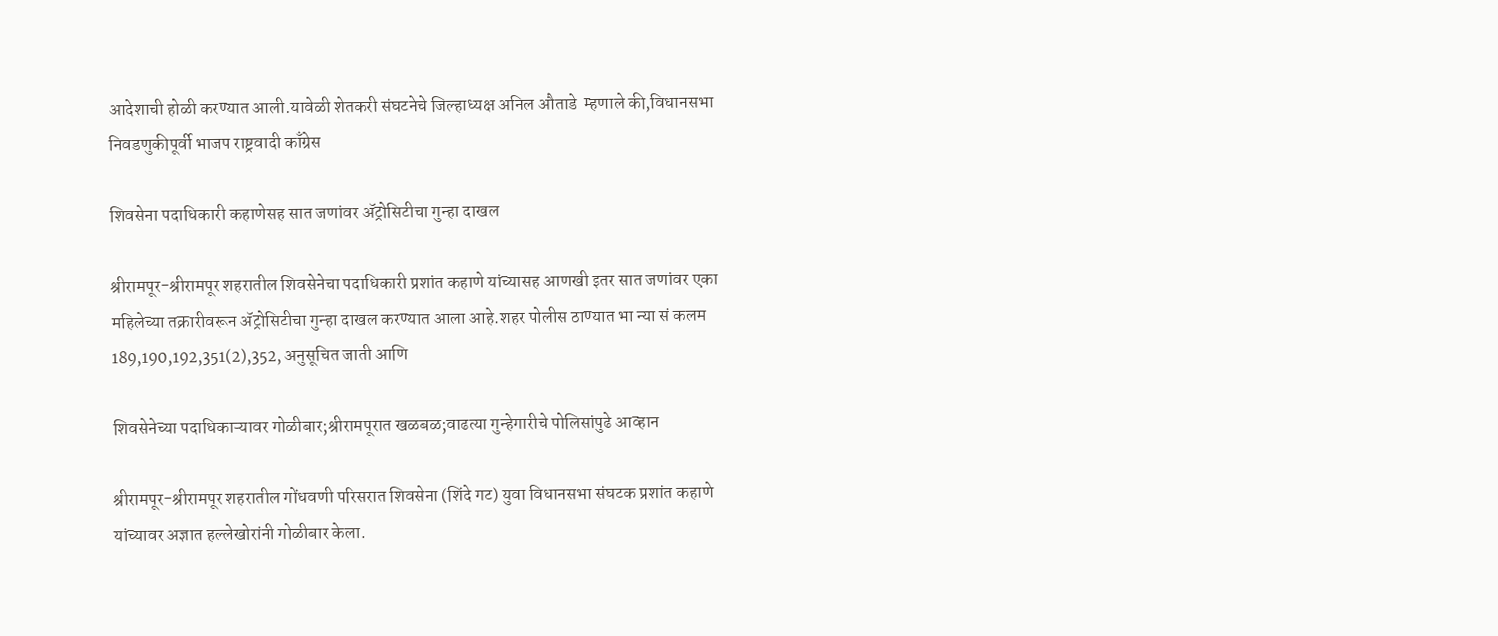आदेशाची होळी करण्यात आली.यावेळी शेतकरी संघटनेचे जिल्हाध्यक्ष अनिल औताडे  म्हणाले की,विधानसभा निवडणुकीपूर्वी भाजप राष्ट्रवादी काँग्रेस

शिवसेना पदाधिकारी कहाणेसह सात जणांवर ॲट्रोसिटीचा गुन्हा दाखल

श्रीरामपूर-श्रीरामपूर शहरातील शिवसेनेचा पदाधिकारी प्रशांत कहाणे यांच्यासह आणखी इतर सात जणांवर एका महिलेच्या तक्रारीवरून ॲट्रोसिटीचा गुन्हा दाखल करण्यात आला आहे.शहर पोलीस ठाण्यात भा न्या सं कलम 189,190,192,351(2),352, अनुसूचित जाती आणि

शिवसेनेच्या पदाधिकाऱ्यावर गोळीबार;श्रीरामपूरात खळबळ;वाढत्या गुन्हेगारीचे पोलिसांपुढे आव्हान

श्रीरामपूर-श्रीरामपूर शहरातील गोंधवणी परिसरात शिवसेना (शिंदे गट) युवा विधानसभा संघटक प्रशांत कहाणे यांच्यावर अज्ञात हल्लेखोरांनी गोळीबार केला.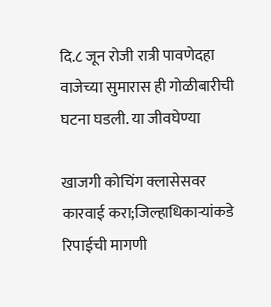दि.८ जून रोजी रात्री पावणेदहा वाजेच्या सुमारास ही गोळीबारीची घटना घडली. या जीवघेण्या

खाजगी कोचिंग क्लासेसवर कारवाई करा;जिल्हाधिकाऱ्यांकडे रिपाईची मागणी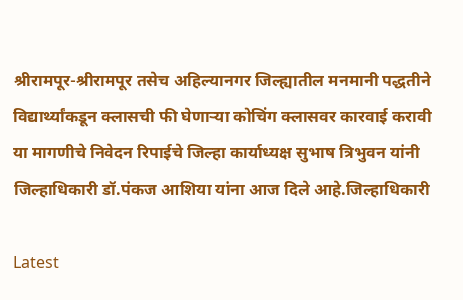श्रीरामपूर-श्रीरामपूर तसेच अहिल्यानगर जिल्ह्यातील मनमानी पद्धतीने विद्यार्थ्यांकडून क्लासची फी घेणाऱ्या कोचिंग क्लासवर कारवाई करावी या मागणीचे निवेदन रिपाईचे जिल्हा कार्याध्यक्ष सुभाष त्रिभुवन यांनी जिल्हाधिकारी डॉ.पंकज आशिया यांना आज दिले आहे.जिल्हाधिकारी

Latest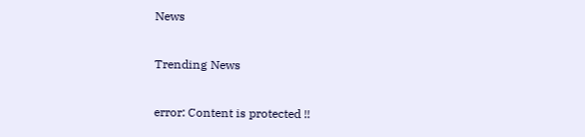News

Trending News

error: Content is protected !!